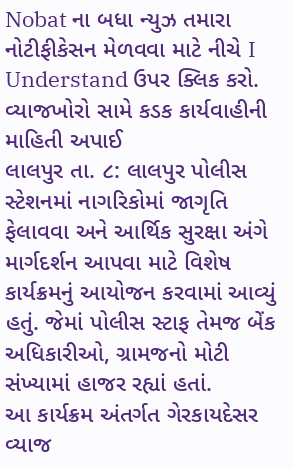Nobat ના બધા ન્યુઝ તમારા નોટીફીકેસન મેળવવા માટે નીચે I Understand ઉપર ક્લિક કરો.
વ્યાજખોરો સામે કડક કાર્યવાહીની માહિતી અપાઈ
લાલપુર તા. ૮: લાલપુર પોલીસ સ્ટેશનમાં નાગરિકોમાં જાગૃતિ ફેલાવવા અને આર્થિક સુરક્ષા અંગે માર્ગદર્શન આપવા માટે વિશેષ કાર્યક્રમનું આયોજન કરવામાં આવ્યું હતું. જેમાં પોલીસ સ્ટાફ તેમજ બેંક અધિકારીઓ, ગ્રામજનો મોટી સંખ્યામાં હાજર રહ્યાં હતાં.
આ કાર્યક્રમ અંતર્ગત ગેરકાયદેસર વ્યાજ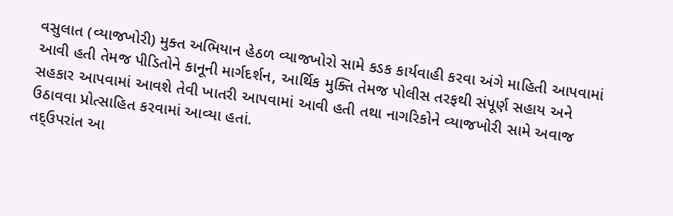વસુલાત (વ્યાજખોરી) મુક્ત અભિયાન હેઠળ વ્યાજખોરો સામે કડક કાર્યવાહી કરવા અંગે માહિતી આપવામાં આવી હતી તેમજ પીડિતોને કાનૂની માર્ગદર્શન, આર્થિક મુક્તિ તેમજ પોલીસ તરફથી સંપૂર્ણ સહાય અને સહકાર આપવામાં આવશે તેવી ખાતરી આપવામાં આવી હતી તથા નાગરિકોને વ્યાજખોરી સામે અવાજ ઉઠાવવા પ્રોત્સાહિત કરવામાં આવ્યા હતાં.
તદ્ઉપરાંત આ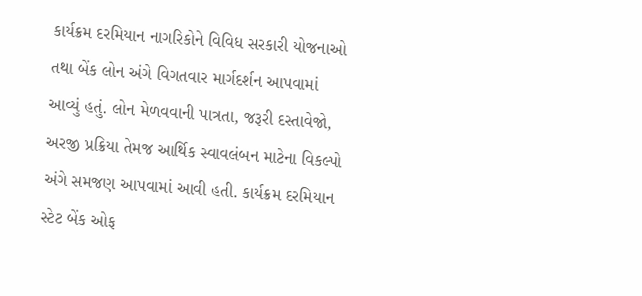કાર્યક્રમ દરમિયાન નાગરિકોને વિવિધ સરકારી યોજનાઓ તથા બેંક લોન અંગે વિગતવાર માર્ગદર્શન આપવામાં આવ્યું હતું. લોન મેળવવાની પાત્રતા, જરૂરી દસ્તાવેજો, અરજી પ્રક્રિયા તેમજ આર્થિક સ્વાવલંબન માટેના વિકલ્પો અંગે સમજણ આપવામાં આવી હતી. કાર્યક્રમ દરમિયાન સ્ટેટ બેંક ઓફ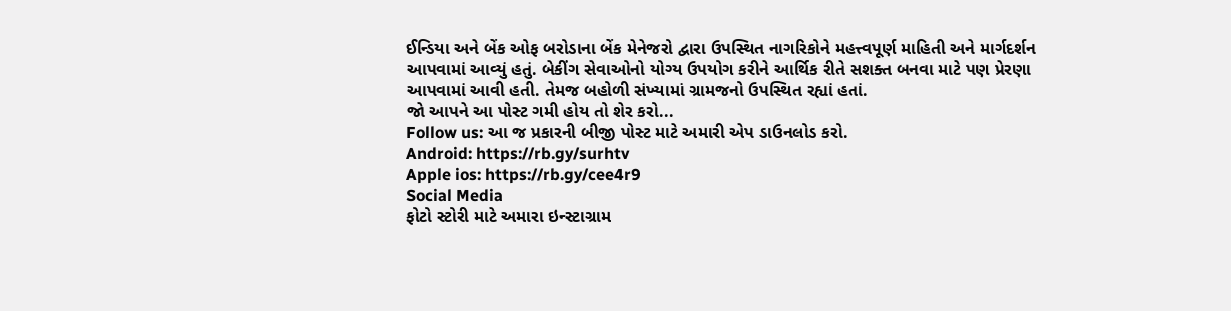ઈન્ડિયા અને બેંક ઓફ બરોડાના બેંક મેનેજરો દ્વારા ઉપસ્થિત નાગરિકોને મહત્ત્વપૂર્ણ માહિતી અને માર્ગદર્શન આપવામાં આવ્યું હતું. બેકીંગ સેવાઓનો યોગ્ય ઉપયોગ કરીને આર્થિક રીતે સશક્ત બનવા માટે પણ પ્રેરણા આપવામાં આવી હતી. તેમજ બહોળી સંખ્યામાં ગ્રામજનો ઉપસ્થિત રહ્યાં હતાં.
જો આપને આ પોસ્ટ ગમી હોય તો શેર કરો...
Follow us: આ જ પ્રકારની બીજી પોસ્ટ માટે અમારી એપ ડાઉનલોડ કરો.
Android: https://rb.gy/surhtv
Apple ios: https://rb.gy/cee4r9
Social Media
ફોટો સ્ટોરી માટે અમારા ઇન્સ્ટાગ્રામ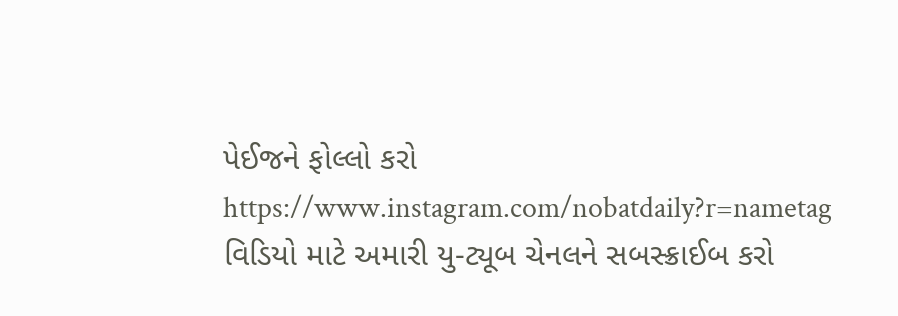પેઈજને ફોલ્લો કરો
https://www.instagram.com/nobatdaily?r=nametag
વિડિયો માટે અમારી યુ-ટ્યૂબ ચેનલને સબસ્ક્રાઈબ કરો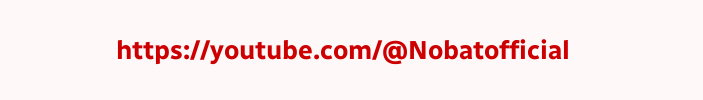https://youtube.com/@Nobatofficial